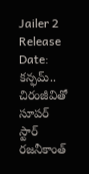Jailer 2 Release Date: కన్ఫమ్.. చిరంజీవితో సూపర్ స్టార్ రజనీకాంత్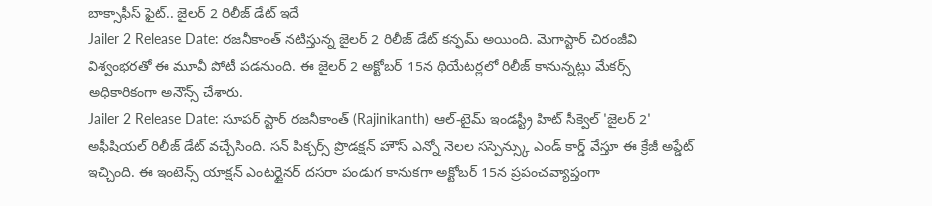బాక్సాఫీస్ ఫైట్.. జైలర్ 2 రిలీజ్ డేట్ ఇదే
Jailer 2 Release Date: రజనీకాంత్ నటిస్తున్న జైలర్ 2 రిలీజ్ డేట్ కన్ఫమ్ అయింది. మెగాస్టార్ చిరంజీవి విశ్వంభరతో ఈ మూవీ పోటీ పడనుంది. ఈ జైలర్ 2 అక్టోబర్ 15న థియేటర్లలో రిలీజ్ కానున్నట్లు మేకర్స్ అధికారికంగా అనౌన్స్ చేశారు.
Jailer 2 Release Date: సూపర్ స్టార్ రజనీకాంత్ (Rajinikanth) ఆల్-టైమ్ ఇండస్ట్రీ హిట్ సీక్వెల్ 'జైలర్ 2' అఫీషియల్ రిలీజ్ డేట్ వచ్చేసింది. సన్ పిక్చర్స్ ప్రొడక్షన్ హౌస్ ఎన్నో నెలల సస్పెన్స్కు ఎండ్ కార్డ్ వేస్తూ ఈ క్రేజీ అప్డేట్ ఇచ్చింది. ఈ ఇంటెన్స్ యాక్షన్ ఎంటర్టైనర్ దసరా పండుగ కానుకగా అక్టోబర్ 15న ప్రపంచవ్యాప్తంగా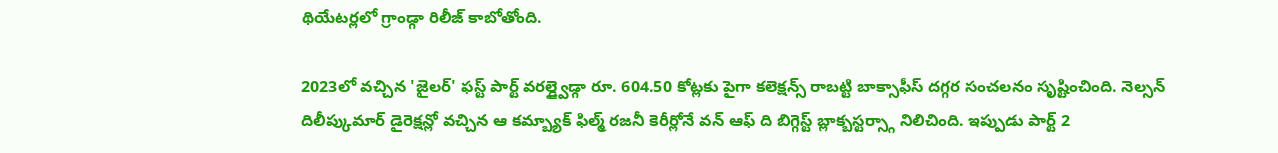థియేటర్లలో గ్రాండ్గా రిలీజ్ కాబోతోంది.

2023లో వచ్చిన 'జైలర్' ఫస్ట్ పార్ట్ వరల్డ్వైడ్గా రూ. 604.50 కోట్లకు పైగా కలెక్షన్స్ రాబట్టి బాక్సాఫీస్ దగ్గర సంచలనం సృష్టించింది. నెల్సన్ దిలీప్కుమార్ డైరెక్షన్లో వచ్చిన ఆ కమ్బ్యాక్ ఫిల్మ్ రజనీ కెరీర్లోనే వన్ ఆఫ్ ది బిగ్గెస్ట్ బ్లాక్బస్టర్స్గా నిలిచింది. ఇప్పుడు పార్ట్ 2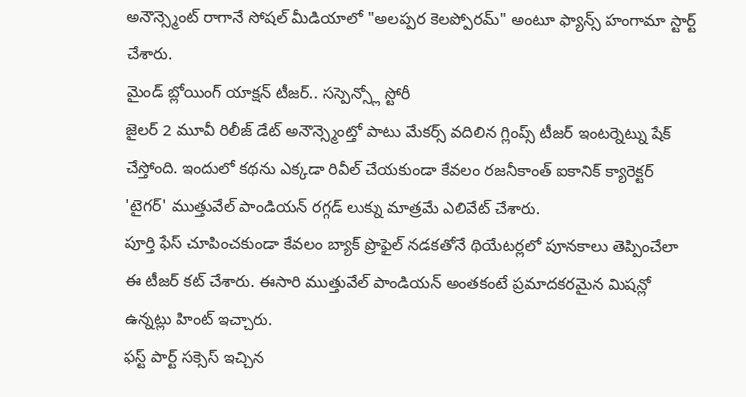అనౌన్స్మెంట్ రాగానే సోషల్ మీడియాలో "అలప్పర కెలప్పోరమ్" అంటూ ఫ్యాన్స్ హంగామా స్టార్ట్ చేశారు.
మైండ్ బ్లోయింగ్ యాక్షన్ టీజర్.. సస్పెన్స్లో స్టోరీ
జైలర్ 2 మూవీ రిలీజ్ డేట్ అనౌన్స్మెంట్తో పాటు మేకర్స్ వదిలిన గ్లింప్స్ టీజర్ ఇంటర్నెట్ను షేక్ చేస్తోంది. ఇందులో కథను ఎక్కడా రివీల్ చేయకుండా కేవలం రజనీకాంత్ ఐకానిక్ క్యారెక్టర్ 'టైగర్' ముత్తువేల్ పాండియన్ రగ్గడ్ లుక్ను మాత్రమే ఎలివేట్ చేశారు.
పూర్తి ఫేస్ చూపించకుండా కేవలం బ్యాక్ ప్రొఫైల్ నడకతోనే థియేటర్లలో పూనకాలు తెప్పించేలా ఈ టీజర్ కట్ చేశారు. ఈసారి ముత్తువేల్ పాండియన్ అంతకంటే ప్రమాదకరమైన మిషన్లో ఉన్నట్లు హింట్ ఇచ్చారు.
ఫస్ట్ పార్ట్ సక్సెస్ ఇచ్చిన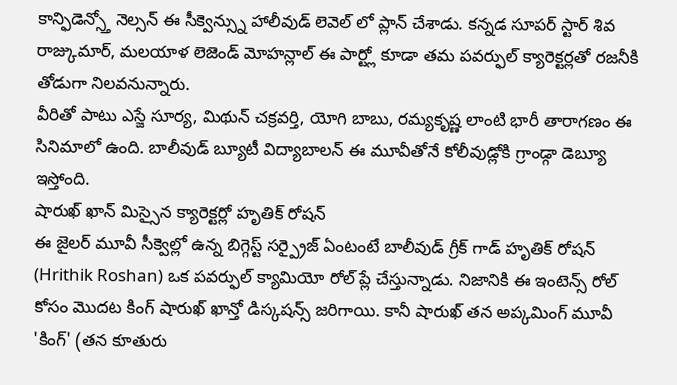కాన్ఫిడెన్స్తో నెల్సన్ ఈ సీక్వెన్స్ను హాలీవుడ్ లెవెల్ లో ప్లాన్ చేశాడు. కన్నడ సూపర్ స్టార్ శివ రాజ్కుమార్, మలయాళ లెజెండ్ మోహన్లాల్ ఈ పార్ట్లో కూడా తమ పవర్ఫుల్ క్యారెక్టర్లతో రజనీకి తోడుగా నిలవనున్నారు.
వీరితో పాటు ఎస్జే సూర్య, మిథున్ చక్రవర్తి, యోగి బాబు, రమ్యకృష్ణ లాంటి భారీ తారాగణం ఈ సినిమాలో ఉంది. బాలీవుడ్ బ్యూటీ విద్యాబాలన్ ఈ మూవీతోనే కోలీవుడ్లోకి గ్రాండ్గా డెబ్యూ ఇస్తోంది.
షారుఖ్ ఖాన్ మిస్సైన క్యారెక్టర్లో హృతిక్ రోషన్
ఈ జైలర్ మూవీ సీక్వెల్లో ఉన్న బిగ్గెస్ట్ సర్ప్రైజ్ ఏంటంటే బాలీవుడ్ గ్రీక్ గాడ్ హృతిక్ రోషన్ (Hrithik Roshan) ఒక పవర్ఫుల్ క్యామియో రోల్ ప్లే చేస్తున్నాడు. నిజానికి ఈ ఇంటెన్స్ రోల్ కోసం మొదట కింగ్ షారుఖ్ ఖాన్తో డిస్కషన్స్ జరిగాయి. కానీ షారుఖ్ తన అప్కమింగ్ మూవీ 'కింగ్' (తన కూతురు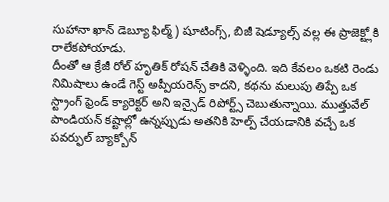సుహానా ఖాన్ డెబ్యూ ఫిల్మ్) షూటింగ్స్, బిజీ షెడ్యూల్స్ వల్ల ఈ ప్రాజెక్ట్లోకి రాలేకపోయాడు.
దీంతో ఆ క్రేజీ రోల్ హృతిక్ రోషన్ చేతికి వెళ్ళింది. ఇది కేవలం ఒకటి రెండు నిమిషాలు ఉండే గెస్ట్ అప్పీయరెన్స్ కాదని, కథను మలుపు తిప్పే ఒక స్ట్రాంగ్ ఫ్రెండ్ క్యారెక్టర్ అని ఇన్సైడ్ రిపోర్ట్స్ చెబుతున్నాయి. ముత్తువేల్ పాండియన్ కష్టాల్లో ఉన్నప్పుడు అతనికి హెల్ప్ చేయడానికి వచ్చే ఒక పవర్ఫుల్ బ్యాక్బోన్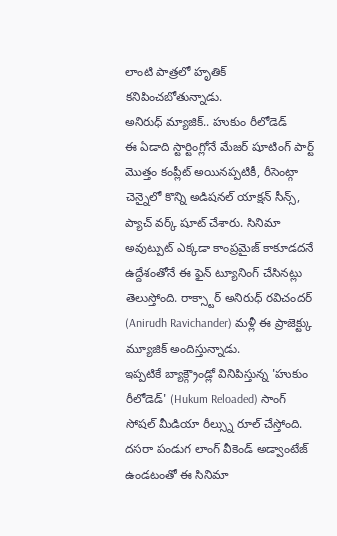లాంటి పాత్రలో హృతిక్ కనిపించబోతున్నాడు.
అనిరుధ్ మ్యాజిక్.. హుకుం రీలోడెడ్
ఈ ఏడాది స్టార్టింగ్లోనే మేజర్ షూటింగ్ పార్ట్ మొత్తం కంప్లీట్ అయినప్పటికీ, రీసెంట్గా చెన్నైలో కొన్ని అడిషనల్ యాక్షన్ సీన్స్, ప్యాచ్ వర్క్ షూట్ చేశారు. సినిమా అవుట్పుట్ ఎక్కడా కాంప్రమైజ్ కాకూడదనే ఉద్దేశంతోనే ఈ ఫైన్ ట్యూనింగ్ చేసినట్లు తెలుస్తోంది. రాక్స్టార్ అనిరుధ్ రవిచందర్ (Anirudh Ravichander) మళ్లీ ఈ ప్రాజెక్ట్కు మ్యూజిక్ అందిస్తున్నాడు.
ఇప్పటికే బ్యాక్గ్రౌండ్లో వినిపిస్తున్న 'హుకుం రీలోడెడ్' (Hukum Reloaded) సాంగ్ సోషల్ మీడియా రీల్స్ను రూల్ చేస్తోంది. దసరా పండుగ లాంగ్ వీకెండ్ అడ్వాంటేజ్ ఉండటంతో ఈ సినిమా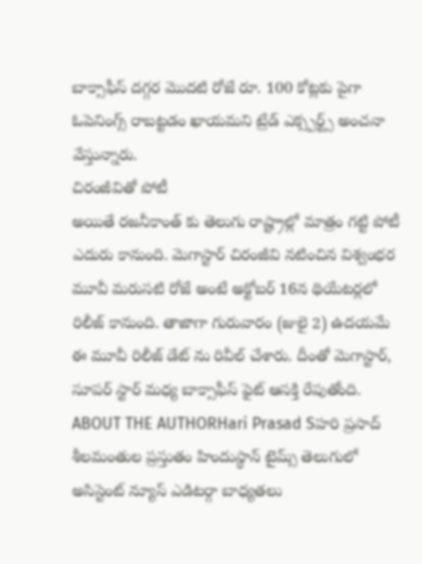బాక్సాఫీస్ దగ్గర మొదటి రోజే రూ. 100 కోట్లకు పైగా ఓపెనింగ్స్ రాబట్టడం ఖాయమని ట్రేడ్ ఎక్స్పర్ట్స్ అంచనా వేస్తున్నారు.
చిరంజీవితో పోటీ
అయితే రజనీకాంత్ కు తెలుగు రాష్ట్రాల్లో మాత్రం గట్టి పోటీ ఎదురు కానుంది. మెగాస్టార్ చిరంజీవి నటించిన విశ్వంభర మూవీ మరుసటి రోజే అంటే అక్టోబర్ 16న థియేటర్లలో రిలీజ్ కానుంది. తాజాగా గురువారం (జులై 2) ఉదయమే ఈ మూవీ రిలీజ్ డేట్ ను రివీల్ చేశారు. దీంతో మెగాస్టార్, సూపర్ స్టార్ మధ్య బాక్సాఫీస్ ఫైట్ ఆసక్తి రేపుతోంది.
ABOUT THE AUTHORHari Prasad Sహరి ప్రసాద్ శీలమంతుల ప్రస్తుతం హిందుస్థాన్ టైమ్స్ తెలుగులో అసిస్టెంట్ న్యూస్ ఎడిటర్గా బాధ్యతలు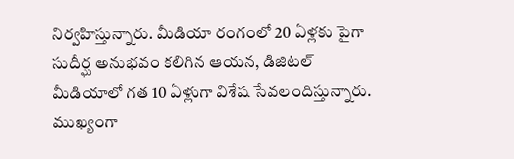నిర్వహిస్తున్నారు. మీడియా రంగంలో 20 ఏళ్లకు పైగా సుదీర్ఘ అనుభవం కలిగిన ఆయన, డిజిటల్ మీడియాలో గత 10 ఏళ్లుగా విశేష సేవలందిస్తున్నారు. ముఖ్యంగా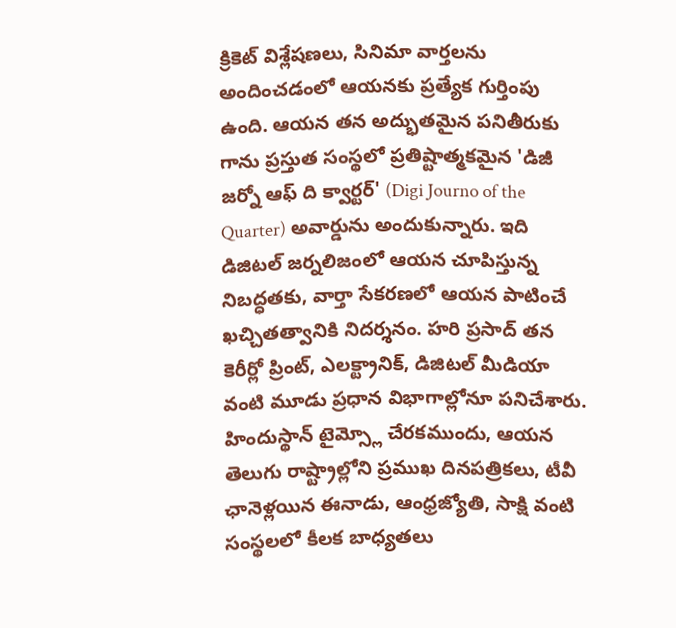క్రికెట్ విశ్లేషణలు, సినిమా వార్తలను అందించడంలో ఆయనకు ప్రత్యేక గుర్తింపు ఉంది. ఆయన తన అద్భుతమైన పనితీరుకు గాను ప్రస్తుత సంస్థలో ప్రతిష్టాత్మకమైన 'డిజీ జర్నో ఆఫ్ ది క్వార్టర్' (Digi Journo of the Quarter) అవార్డును అందుకున్నారు. ఇది డిజిటల్ జర్నలిజంలో ఆయన చూపిస్తున్న నిబద్ధతకు, వార్తా సేకరణలో ఆయన పాటించే ఖచ్చితత్వానికి నిదర్శనం. హరి ప్రసాద్ తన కెరీర్లో ప్రింట్, ఎలక్ట్రానిక్, డిజిటల్ మీడియా వంటి మూడు ప్రధాన విభాగాల్లోనూ పనిచేశారు. హిందుస్థాన్ టైమ్స్లో చేరకముందు, ఆయన తెలుగు రాష్ట్రాల్లోని ప్రముఖ దినపత్రికలు, టీవీ ఛానెళ్లయిన ఈనాడు, ఆంధ్రజ్యోతి, సాక్షి వంటి సంస్థలలో కీలక బాధ్యతలు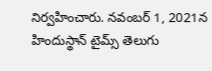నిర్వహించారు. నవంబర్ 1, 2021న హిందుస్థాన్ టైమ్స్ తెలుగు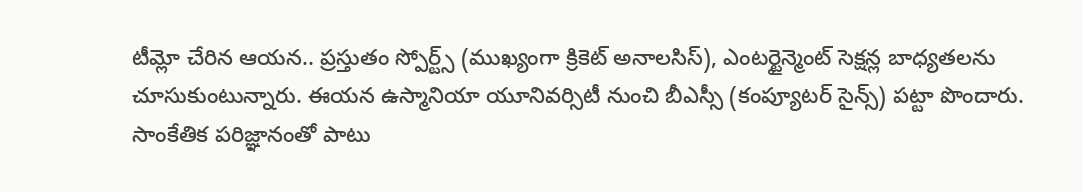టీమ్లో చేరిన ఆయన.. ప్రస్తుతం స్పోర్ట్స్ (ముఖ్యంగా క్రికెట్ అనాలసిస్), ఎంటర్టైన్మెంట్ సెక్షన్ల బాధ్యతలను చూసుకుంటున్నారు. ఈయన ఉస్మానియా యూనివర్సిటీ నుంచి బీఎస్సీ (కంప్యూటర్ సైన్స్) పట్టా పొందారు. సాంకేతిక పరిజ్ఞానంతో పాటు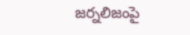జర్నలిజంపై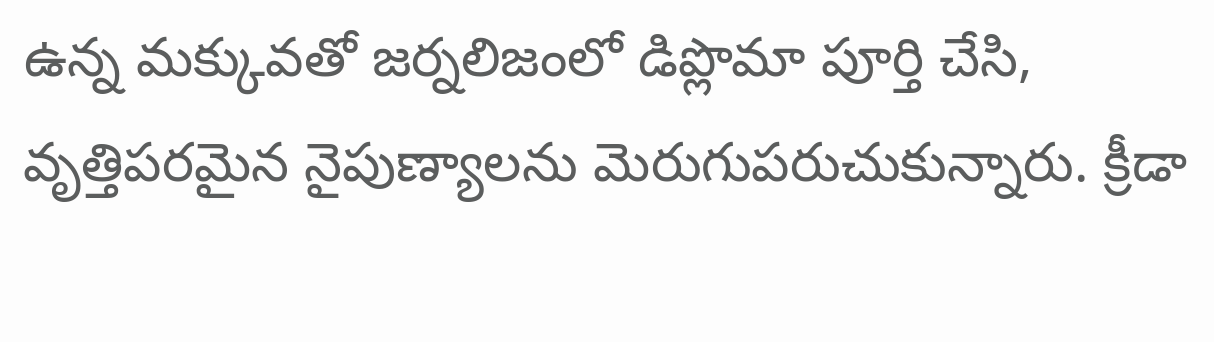ఉన్న మక్కువతో జర్నలిజంలో డిప్లొమా పూర్తి చేసి, వృత్తిపరమైన నైపుణ్యాలను మెరుగుపరుచుకున్నారు. క్రీడా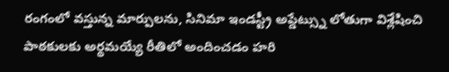రంగంలో వస్తున్న మార్పులను, సినిమా ఇండస్ట్రీ అప్డేట్స్ను లోతుగా విశ్లేషించి పాఠకులకు అర్థమయ్యే రీతిలో అందించడం హరి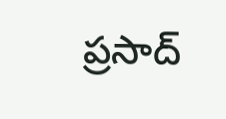ప్రసాద్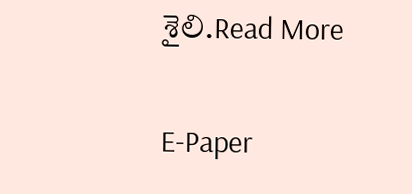శైలి.Read More

E-Paper